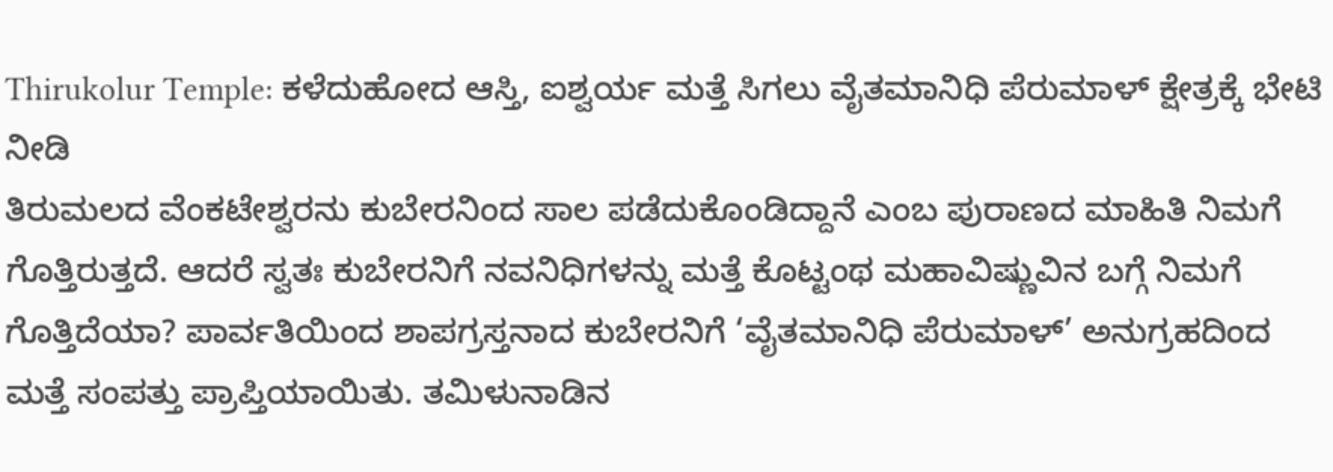Thirukolur Temple: ಕಳೆದುಹೋದ ಆಸ್ತಿ, ಐಶ್ವರ್ಯ ಮತ್ತೆ ಸಿಗಲು ವೈತಮಾನಿಧಿ ಪೆರುಮಾಳ್ ಕ್ಷೇತ್ರಕ್ಕೆ ಭೇಟಿ ನೀಡಿ
ತಿರುಮಲದ ವೆಂಕಟೇಶ್ವರನು ಕುಬೇರನಿಂದ ಸಾಲ ಪಡೆದುಕೊಂಡಿದ್ದಾನೆ ಎಂಬ ಪುರಾಣದ ಮಾಹಿತಿ ನಿಮಗೆ ಗೊತ್ತಿರುತ್ತದೆ. ಆದರೆ ಸ್ವತಃ ಕುಬೇರನಿಗೆ ನವನಿಧಿಗಳನ್ನು ಮತ್ತೆ ಕೊಟ್ಟಂಥ ಮಹಾವಿಷ್ಣುವಿನ ಬಗ್ಗೆ ನಿಮಗೆ ಗೊತ್ತಿದೆಯಾ? ಪಾರ್ವತಿಯಿಂದ ಶಾಪಗ್ರಸ್ತನಾದ ಕುಬೇರನಿಗೆ ‘ವೈತಮಾನಿಧಿ ಪೆರುಮಾಳ್’ ಅನುಗ್ರಹದಿಂದ ಮತ್ತೆ ಸಂಪತ್ತು ಪ್ರಾಪ್ತಿಯಾಯಿತು. ತಮಿಳುನಾಡಿನ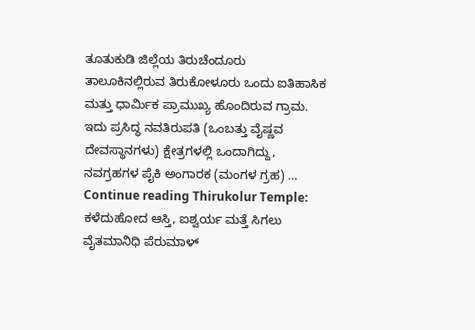ತೂತುಕುಡಿ ಜಿಲ್ಲೆಯ ತಿರುಚೆಂದೂರು ತಾಲೂಕಿನಲ್ಲಿರುವ ತಿರುಕೋಳೂರು ಒಂದು ಐತಿಹಾಸಿಕ ಮತ್ತು ಧಾರ್ಮಿಕ ಪ್ರಾಮುಖ್ಯ ಹೊಂದಿರುವ ಗ್ರಾಮ. ಇದು ಪ್ರಸಿದ್ಧ ನವತಿರುಪತಿ (ಒಂಬತ್ತು ವೈಷ್ಣವ ದೇವಸ್ಥಾನಗಳು) ಕ್ಷೇತ್ರಗಳಲ್ಲಿ ಒಂದಾಗಿದ್ದು, ನವಗ್ರಹಗಳ ಪೈಕಿ ಅಂಗಾರಕ (ಮಂಗಳ ಗ್ರಹ) … Continue reading Thirukolur Temple: ಕಳೆದುಹೋದ ಆಸ್ತಿ, ಐಶ್ವರ್ಯ ಮತ್ತೆ ಸಿಗಲು ವೈತಮಾನಿಧಿ ಪೆರುಮಾಳ್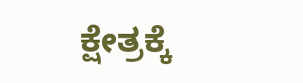ಕ್ಷೇತ್ರಕ್ಕೆ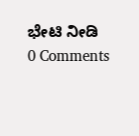ಭೇಟಿ ನೀಡಿ
0 Comments